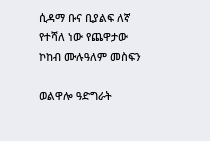ሲዳማ ቡና ቢያልፍ ለኛ የተሻለ ነው የጨዋታው ኮከብ ሙሉዓለም መስፍን

ወልዋሎ ዓድግራት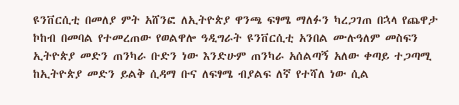ዩንቨርሲቲ በመለያ ምት አሸንፎ ለኢትዮጵያ ዋንጫ ፍፃሜ ማለፉን ካረጋገጠ በኋላ የጨዋታ ኮከብ በመባል የተመረጠው የወልዋሎ ዓዲግራት ዩንቨርሲቲ አንበል ሙሉዓለም መስፍን ኢትዮጵያ መድን ጠንካራ ቡድን ነው እንድሁም ጠንካራ አሰልጣኝ አለው ቀጣይ ተጋጣሚ ከኢትዮጵያ መድን ይልቅ ሲዳማ ቡና ለፍፃሜ ብያልፍ ለኛ የተሻለ ነው ሲል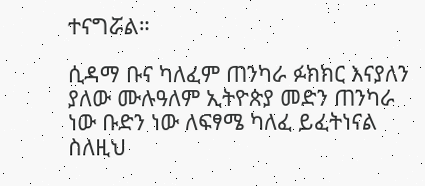ተናግሯል።

ሲዳማ ቡና ካለፈም ጠንካራ ፉክክር እናያለን ያለው ሙሉዓለም ኢትዮጵያ መድን ጠንካራ ነው ቡድን ነው ለፍፃሜ ካለፈ ይፈትነናል ስለዚህ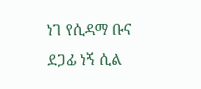ነገ የሲዳማ ቡና ደጋፊ ነኝ ሲል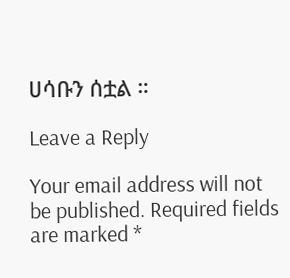ሀሳቡን ሰቷል ።

Leave a Reply

Your email address will not be published. Required fields are marked *